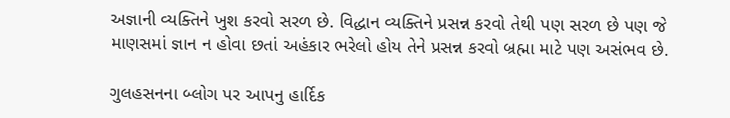અજ્ઞાની વ્યક્તિને ખુશ કરવો સરળ છે. વિદ્ધાન વ્યક્તિને પ્રસન્ન કરવો તેથી પણ સરળ છે પણ જે માણસમાં જ્ઞાન ન હોવા છતાં અહંકાર ભરેલો હોય તેને પ્રસન્ન કરવો બ્રહ્મા માટે પણ અસંભવ છે.

ગુલહસનના બ્લોગ પર આપનુ હાર્દિક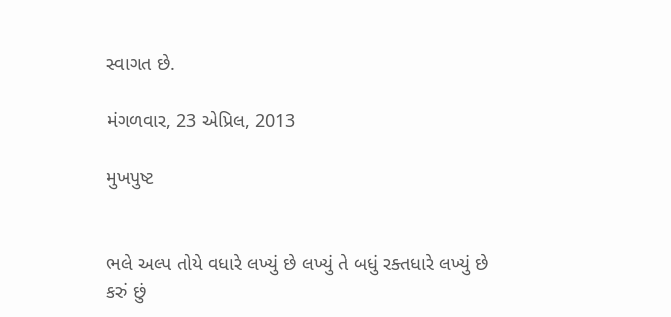સ્વાગત છે.

મંગળવાર, 23 એપ્રિલ, 2013

મુખપુષ્ટ


ભલે અલ્પ તોયે વધારે લખ્યું છે લખ્યું તે બધું રક્તધારે લખ્યું છે
કરું છું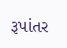રૂપાંતર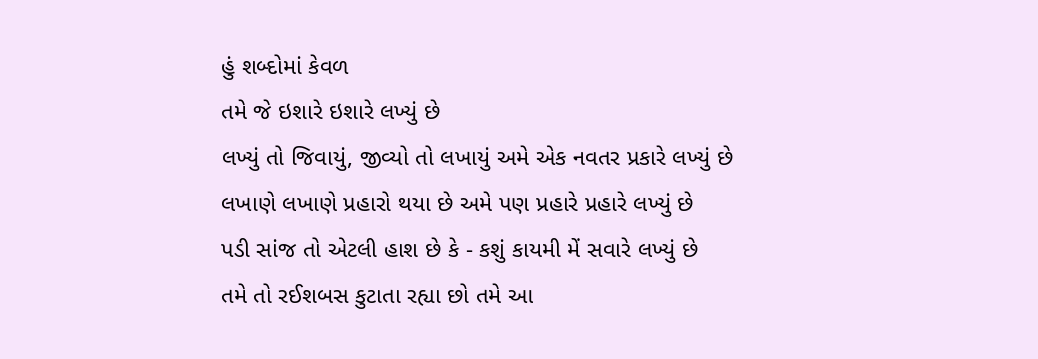હું શબ્દોમાં કેવળ
તમે જે ઇશારે ઇશારે લખ્યું છે
લખ્યું તો જિવાયું, જીવ્યો તો લખાયું અમે એક નવતર પ્રકારે લખ્યું છે
લખાણે લખાણે પ્રહારો થયા છે અમે પણ પ્રહારે પ્રહારે લખ્યું છે
પડી સાંજ તો એટલી હાશ છે કે - કશું કાયમી મેં સવારે લખ્યું છે
તમે તો રઈશબસ કુટાતા રહ્યા છો તમે આ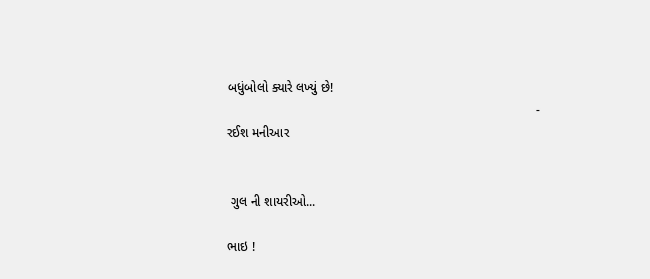બધુંબોલો ક્યારે લખ્યું છે!
                                                                                      - રઈશ મનીઆર


 ગુલ ની શાયરીઓ...

ભાઇ !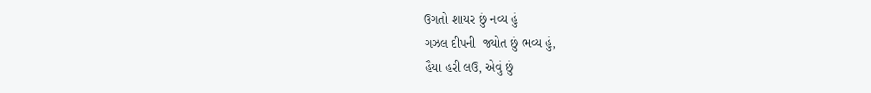ઉગતો શાયર છું નવ્ય હું
ગઝલ દીપની  જ્યોત છું ભવ્ય હું,
હૈયા હરી લઉ, એવું છું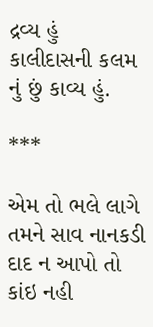દ્રવ્ય હું
કાલીદાસની કલમ નું છું કાવ્ય હું.

***

એમ તો ભલે લાગે તમને સાવ નાનકડી
દાદ ન આપો તો કાંઇ નહી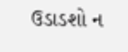ઉડાડશો ન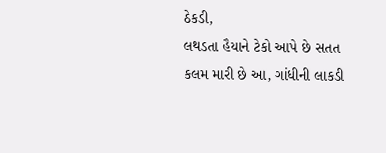ઠેકડી,
લથડતા હૈયાને ટેકો આપે છે સતત
કલમ મારી છે આ, ગાંધીની લાકડી